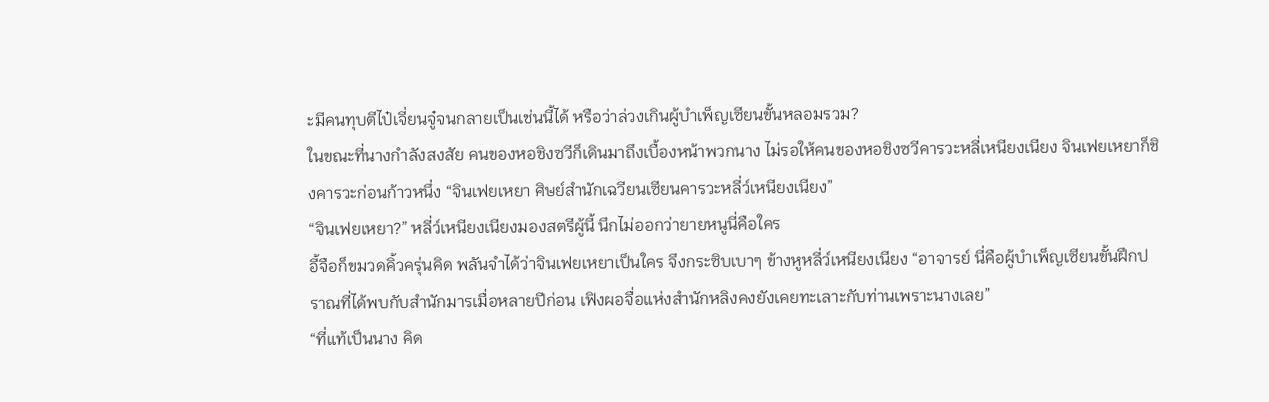ะมีคนทุบตีไป๋เจี่ยนจู๋จนกลายเป็นเช่นนี้ได้ หรือว่าล่วงเกินผู้บำเพ็ญเซียนขั้นหลอมรวม?
ในขณะที่นางกำลังสงสัย คนของหอชิงซวีก็เดินมาถึงเบื้องหน้าพวกนาง ไม่รอให้คนของหอชิงซวีคารวะหลี่เหนียงเนียง จินเฟยเหยาก็ชิงคารวะก่อนก้าวหนึ่ง “จินเฟยเหยา ศิษย์สำนักเฉวียนเซียนคารวะหลี่ว์เหนียงเนียง”
“จินเฟยเหยา?” หลี่ว์เหนียงเนียงมองสตรีผู้นี้ นึกไม่ออกว่ายายหนูนี่คือใคร
อี้จือก็ขมวดคิ้วครุ่นคิด พลันจำได้ว่าจินเฟยเหยาเป็นใคร จึงกระซิบเบาๆ ข้างหูหลี่ว์เหนียงเนียง “อาจารย์ นี่คือผู้บำเพ็ญเซียนขั้นฝึกปราณที่ได้พบกับสำนักมารเมื่อหลายปีก่อน เฟิงผอจื่อแห่งสำนักหลิงคงยังเคยทะเลาะกับท่านเพราะนางเลย”
“ที่แท้เป็นนาง คิด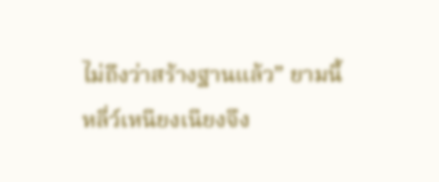ไม่ถึงว่าสร้างฐานแล้ว” ยามนี้หลี่ว์เหนียงเนียงจึง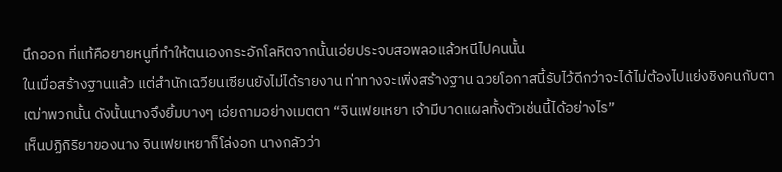นึกออก ที่แท้คือยายหนูที่ทำให้ตนเองกระอักโลหิตจากนั้นเอ่ยประจบสอพลอแล้วหนีไปคนนั้น
ในเมื่อสร้างฐานแล้ว แต่สำนักเฉวียนเซียนยังไม่ได้รายงาน ท่าทางจะเพิ่งสร้างฐาน ฉวยโอกาสนี้รับไว้ดีกว่าจะได้ไม่ต้องไปแย่งชิงคนกับตาเฒ่าพวกนั้น ดังนั้นนางจึงยิ้มบางๆ เอ่ยถามอย่างเมตตา “จินเฟยเหยา เจ้ามีบาดแผลทั้งตัวเช่นนี้ได้อย่างไร”
เห็นปฏิกิริยาของนาง จินเฟยเหยาก็โล่งอก นางกลัวว่า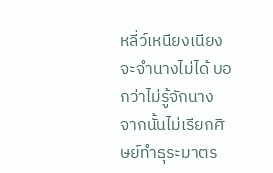หลี่ว์เหนียงเนียงจะจำนางไม่ได้ บอกว่าไม่รู้จักนาง จากนั้นไม่เรียกศิษย์ทำธุระมาตร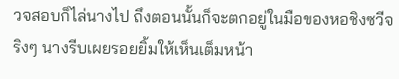วจสอบก็ไล่นางไป ถึงตอนนั้นก็จะตกอยู่ในมือของหอชิงซวีจริงๆ นางรีบเผยรอยยิ้มให้เห็นเต็มหน้า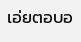เอ่ยตอบอ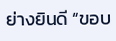ย่างยินดี “ขอบ